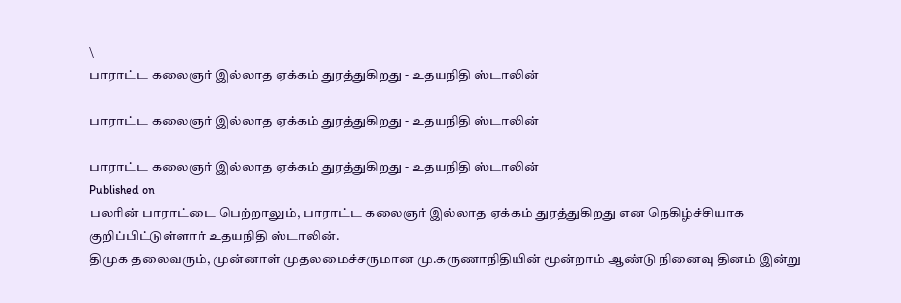\
பாராட்ட கலைஞர் இல்லாத ஏக்கம் துரத்துகிறது - உதயநிதி ஸ்டாலின்

பாராட்ட கலைஞர் இல்லாத ஏக்கம் துரத்துகிறது - உதயநிதி ஸ்டாலின்

பாராட்ட கலைஞர் இல்லாத ஏக்கம் துரத்துகிறது - உதயநிதி ஸ்டாலின்
Published on
பலரின் பாராட்டை பெற்றாலும், பாராட்ட கலைஞர் இல்லாத ஏக்கம் துரத்துகிறது என நெகிழ்ச்சியாக குறிப்பிட்டுள்ளார் உதயநிதி ஸ்டாலின்.
திமுக தலைவரும், முன்னாள் முதலமைச்சருமான மு.கருணாநிதியின் மூன்றாம் ஆண்டு நினைவு தினம் இன்று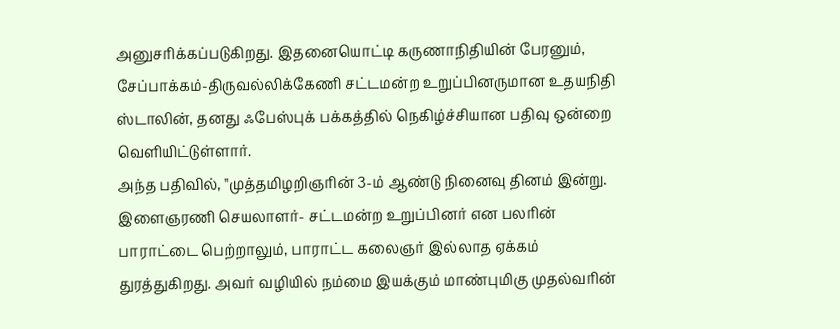அனுசரிக்கப்படுகிறது. இதனையொட்டி கருணாநிதியின் பேரனும், சேப்பாக்கம்-திருவல்லிக்கேணி சட்டமன்ற உறுப்பினருமான உதயநிதி ஸ்டாலின், தனது ஃபேஸ்புக் பக்கத்தில் நெகிழ்ச்சியான பதிவு ஒன்றை வெளியிட்டுள்ளார்.
அந்த பதிவில், ''முத்தமிழறிஞரின் 3-ம் ஆண்டு நினைவு தினம் இன்று. இளைஞரணி செயலாளர்- சட்டமன்ற உறுப்பினர் என பலரின் பாராட்டை பெற்றாலும், பாராட்ட கலைஞர் இல்லாத ஏக்கம் துரத்துகிறது. அவர் வழியில் நம்மை இயக்கும் மாண்புமிகு முதல்வரின்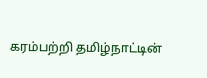கரம்பற்றி தமிழ்நாட்டின்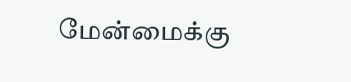மேன்மைக்கு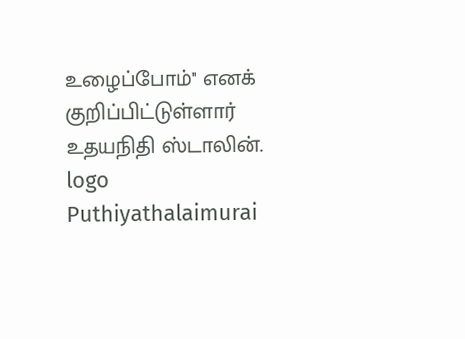உழைப்போம்'' எனக் குறிப்பிட்டுள்ளார் உதயநிதி ஸ்டாலின்.
logo
Puthiyathalaimurai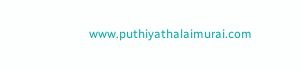www.puthiyathalaimurai.com